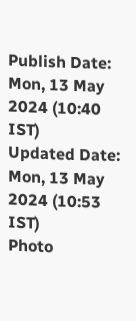Publish Date: Mon, 13 May 2024 (10:40 IST)
Updated Date: Mon, 13 May 2024 (10:53 IST)
Photo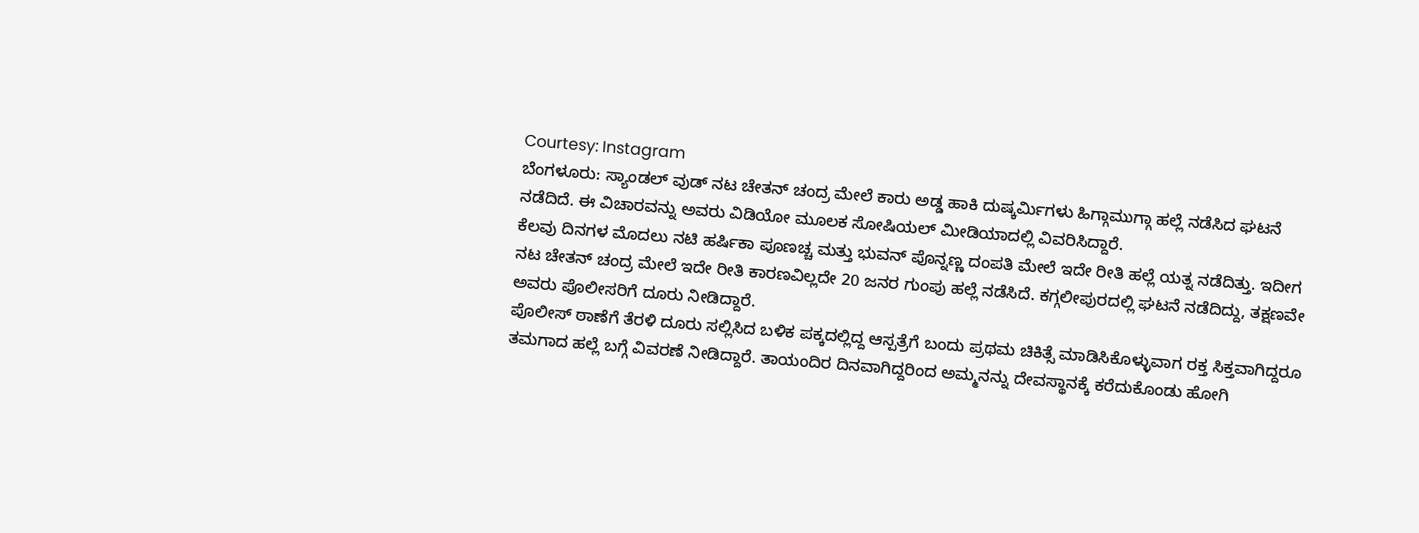Courtesy: Instagram
ಬೆಂಗಳೂರು: ಸ್ಯಾಂಡಲ್ ವುಡ್ ನಟ ಚೇತನ್ ಚಂದ್ರ ಮೇಲೆ ಕಾರು ಅಡ್ಡ ಹಾಕಿ ದುಷ್ಕರ್ಮಿಗಳು ಹಿಗ್ಗಾಮುಗ್ಗಾ ಹಲ್ಲೆ ನಡೆಸಿದ ಘಟನೆ ನಡೆದಿದೆ. ಈ ವಿಚಾರವನ್ನು ಅವರು ವಿಡಿಯೋ ಮೂಲಕ ಸೋಷಿಯಲ್ ಮೀಡಿಯಾದಲ್ಲಿ ವಿವರಿಸಿದ್ದಾರೆ.
ಕೆಲವು ದಿನಗಳ ಮೊದಲು ನಟಿ ಹರ್ಷಿಕಾ ಪೂಣಚ್ಚ ಮತ್ತು ಭುವನ್ ಪೊನ್ನಣ್ಣ ದಂಪತಿ ಮೇಲೆ ಇದೇ ರೀತಿ ಹಲ್ಲೆ ಯತ್ನ ನಡೆದಿತ್ತು. ಇದೀಗ ನಟ ಚೇತನ್ ಚಂದ್ರ ಮೇಲೆ ಇದೇ ರೀತಿ ಕಾರಣವಿಲ್ಲದೇ 20 ಜನರ ಗುಂಪು ಹಲ್ಲೆ ನಡೆಸಿದೆ. ಕಗ್ಗಲೀಪುರದಲ್ಲಿ ಘಟನೆ ನಡೆದಿದ್ದು, ತಕ್ಷಣವೇ ಅವರು ಪೊಲೀಸರಿಗೆ ದೂರು ನೀಡಿದ್ದಾರೆ.
ಪೊಲೀಸ್ ಠಾಣೆಗೆ ತೆರಳಿ ದೂರು ಸಲ್ಲಿಸಿದ ಬಳಿಕ ಪಕ್ಕದಲ್ಲಿದ್ದ ಆಸ್ಪತ್ರೆಗೆ ಬಂದು ಪ್ರಥಮ ಚಿಕಿತ್ಸೆ ಮಾಡಿಸಿಕೊಳ್ಳುವಾಗ ರಕ್ತ ಸಿಕ್ತವಾಗಿದ್ದರೂ ತಮಗಾದ ಹಲ್ಲೆ ಬಗ್ಗೆ ವಿವರಣೆ ನೀಡಿದ್ದಾರೆ. ತಾಯಂದಿರ ದಿನವಾಗಿದ್ದರಿಂದ ಅಮ್ಮನನ್ನು ದೇವಸ್ಥಾನಕ್ಕೆ ಕರೆದುಕೊಂಡು ಹೋಗಿ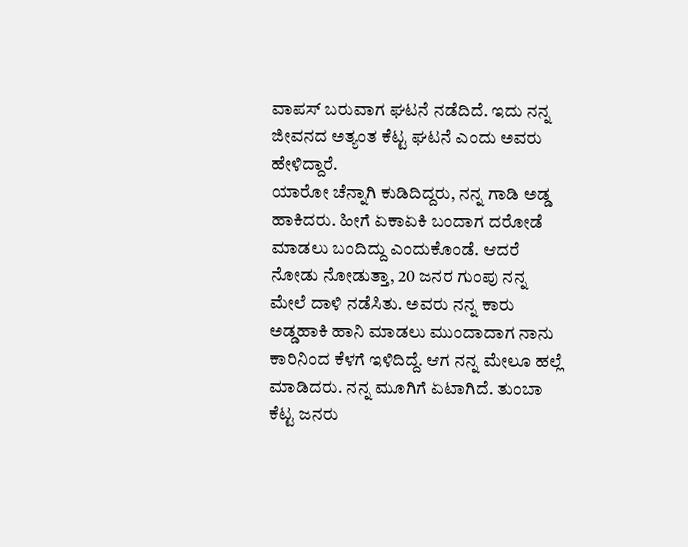ವಾಪಸ್ ಬರುವಾಗ ಘಟನೆ ನಡೆದಿದೆ. ಇದು ನನ್ನ ಜೀವನದ ಅತ್ಯಂತ ಕೆಟ್ಟ ಘಟನೆ ಎಂದು ಅವರು ಹೇಳಿದ್ದಾರೆ.
ಯಾರೋ ಚೆನ್ನಾಗಿ ಕುಡಿದಿದ್ದರು, ನನ್ನ ಗಾಡಿ ಅಡ್ಡ ಹಾಕಿದರು. ಹೀಗೆ ಏಕಾಏಕಿ ಬಂದಾಗ ದರೋಡೆ ಮಾಡಲು ಬಂದಿದ್ದು ಎಂದುಕೊಂಡೆ. ಆದರೆ ನೋಡು ನೋಡುತ್ತಾ, 20 ಜನರ ಗುಂಪು ನನ್ನ ಮೇಲೆ ದಾಳಿ ನಡೆಸಿತು. ಅವರು ನನ್ನ ಕಾರು ಅಡ್ಡಹಾಕಿ ಹಾನಿ ಮಾಡಲು ಮುಂದಾದಾಗ ನಾನು ಕಾರಿನಿಂದ ಕೆಳಗೆ ಇಳಿದಿದ್ದೆ. ಆಗ ನನ್ನ ಮೇಲೂ ಹಲ್ಲೆ ಮಾಡಿದರು. ನನ್ನ ಮೂಗಿಗೆ ಏಟಾಗಿದೆ. ತುಂಬಾ ಕೆಟ್ಟ ಜನರು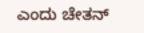ಎಂದು ಚೇತನ್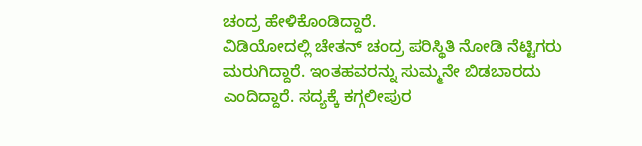ಚಂದ್ರ ಹೇಳಿಕೊಂಡಿದ್ದಾರೆ.
ವಿಡಿಯೋದಲ್ಲಿ ಚೇತನ್ ಚಂದ್ರ ಪರಿಸ್ಥಿತಿ ನೋಡಿ ನೆಟ್ಟಿಗರು ಮರುಗಿದ್ದಾರೆ. ಇಂತಹವರನ್ನು ಸುಮ್ಮನೇ ಬಿಡಬಾರದು ಎಂದಿದ್ದಾರೆ. ಸದ್ಯಕ್ಕೆ ಕಗ್ಗಲೀಪುರ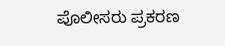ಪೊಲೀಸರು ಪ್ರಕರಣ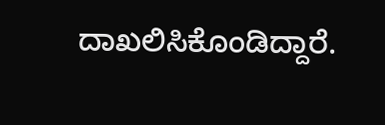ದಾಖಲಿಸಿಕೊಂಡಿದ್ದಾರೆ.